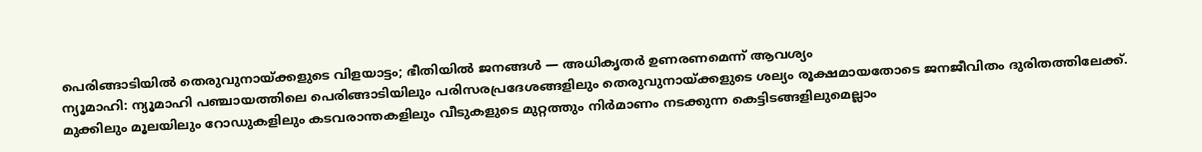പെരിങ്ങാടിയിൽ തെരുവുനായ്ക്കളുടെ വിളയാട്ടം; ഭീതിയിൽ ജനങ്ങൾ — അധികൃതർ ഉണരണമെന്ന് ആവശ്യം
ന്യൂമാഹി: ന്യൂമാഹി പഞ്ചായത്തിലെ പെരിങ്ങാടിയിലും പരിസരപ്രദേശങ്ങളിലും തെരുവുനായ്ക്കളുടെ ശല്യം രൂക്ഷമായതോടെ ജനജീവിതം ദുരിതത്തിലേക്ക്. മുക്കിലും മൂലയിലും റോഡുകളിലും കടവരാന്തകളിലും വീടുകളുടെ മുറ്റത്തും നിർമാണം നടക്കുന്ന കെട്ടിടങ്ങളിലുമെല്ലാം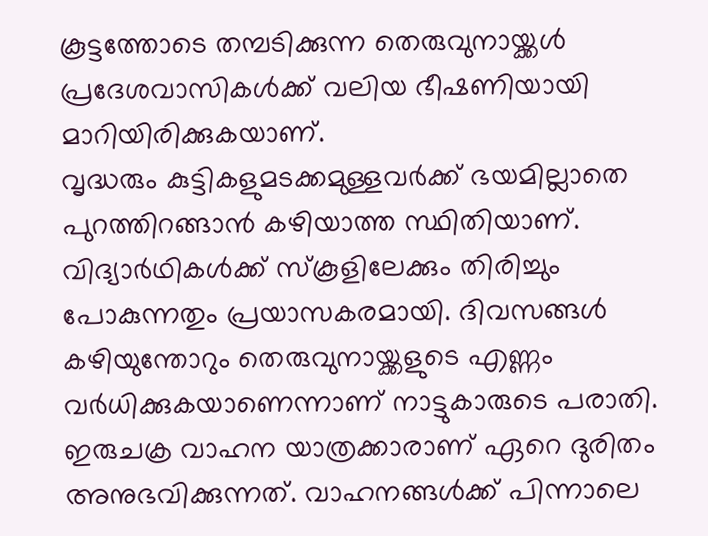കൂട്ടത്തോടെ തമ്പടിക്കുന്ന തെരുവുനായ്ക്കൾ പ്രദേശവാസികൾക്ക് വലിയ ഭീഷണിയായി മാറിയിരിക്കുകയാണ്.
വൃദ്ധരും കുട്ടികളുമടക്കമുള്ളവർക്ക് ഭയമില്ലാതെ പുറത്തിറങ്ങാൻ കഴിയാത്ത സ്ഥിതിയാണ്. വിദ്യാർഥികൾക്ക് സ്കൂളിലേക്കും തിരിച്ചും പോകുന്നതും പ്രയാസകരമായി. ദിവസങ്ങൾ കഴിയുന്തോറും തെരുവുനായ്ക്കളുടെ എണ്ണം വർധിക്കുകയാണെന്നാണ് നാട്ടുകാരുടെ പരാതി.
ഇരുചക്ര വാഹന യാത്രക്കാരാണ് ഏറെ ദുരിതം അനുഭവിക്കുന്നത്. വാഹനങ്ങൾക്ക് പിന്നാലെ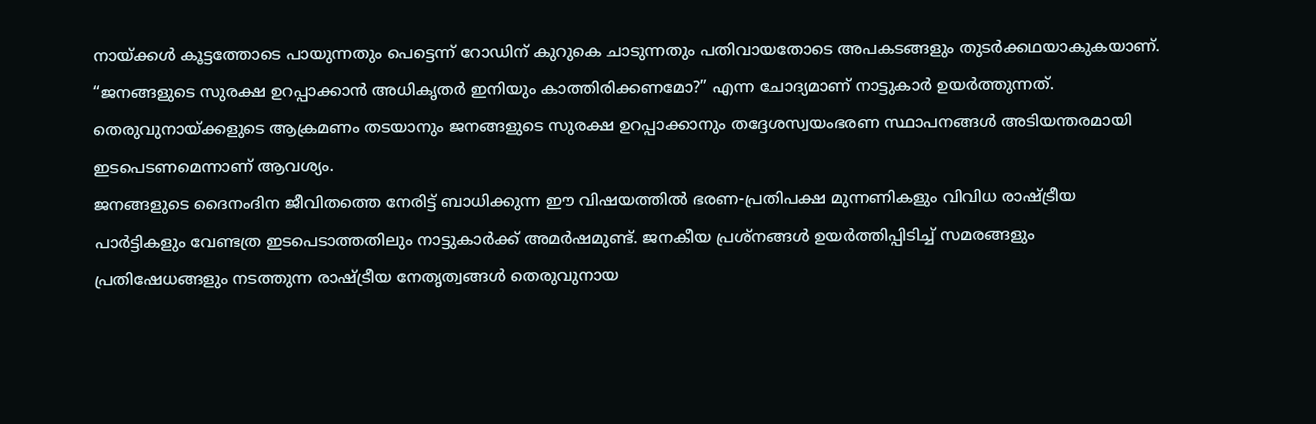നായ്ക്കൾ കൂട്ടത്തോടെ പായുന്നതും പെട്ടെന്ന് റോഡിന് കുറുകെ ചാടുന്നതും പതിവായതോടെ അപകടങ്ങളും തുടർക്കഥയാകുകയാണ്.
“ജനങ്ങളുടെ സുരക്ഷ ഉറപ്പാക്കാൻ അധികൃതർ ഇനിയും കാത്തിരിക്കണമോ?” എന്ന ചോദ്യമാണ് നാട്ടുകാർ ഉയർത്തുന്നത്. തെരുവുനായ്ക്കളുടെ ആക്രമണം തടയാനും ജനങ്ങളുടെ സുരക്ഷ ഉറപ്പാക്കാനും തദ്ദേശസ്വയംഭരണ സ്ഥാപനങ്ങൾ അടിയന്തരമായി ഇടപെടണമെന്നാണ് ആവശ്യം.
ജനങ്ങളുടെ ദൈനംദിന ജീവിതത്തെ നേരിട്ട് ബാധിക്കുന്ന ഈ വിഷയത്തിൽ ഭരണ-പ്രതിപക്ഷ മുന്നണികളും വിവിധ രാഷ്ട്രീയ പാർട്ടികളും വേണ്ടത്ര ഇടപെടാത്തതിലും നാട്ടുകാർക്ക് അമർഷമുണ്ട്. ജനകീയ പ്രശ്നങ്ങൾ ഉയർത്തിപ്പിടിച്ച് സമരങ്ങളും പ്രതിഷേധങ്ങളും നടത്തുന്ന രാഷ്ട്രീയ നേതൃത്വങ്ങൾ തെരുവുനായ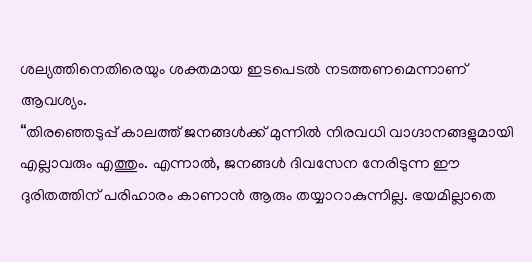ശല്യത്തിനെതിരെയും ശക്തമായ ഇടപെടൽ നടത്തണമെന്നാണ് ആവശ്യം.
“തിരഞ്ഞെടുപ്പ് കാലത്ത് ജനങ്ങൾക്ക് മുന്നിൽ നിരവധി വാഗ്ദാനങ്ങളുമായി എല്ലാവരും എത്തും. എന്നാൽ, ജനങ്ങൾ ദിവസേന നേരിടുന്ന ഈ ദുരിതത്തിന് പരിഹാരം കാണാൻ ആരും തയ്യാറാകുന്നില്ല. ഭയമില്ലാതെ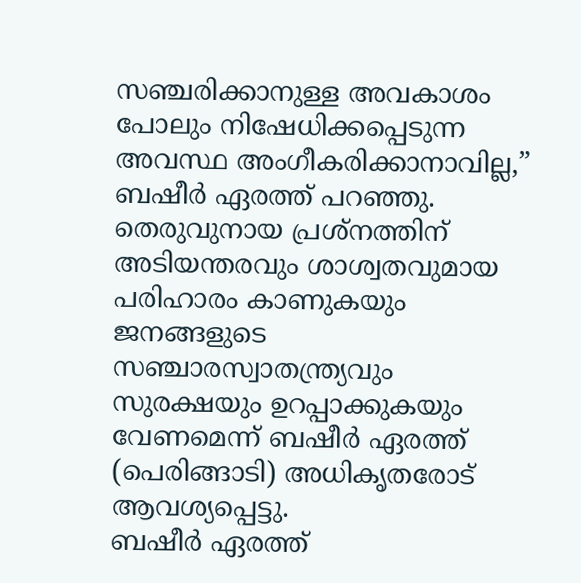സഞ്ചരിക്കാനുള്ള അവകാശം പോലും നിഷേധിക്കപ്പെടുന്ന അവസ്ഥ അംഗീകരിക്കാനാവില്ല,” ബഷീർ ഏരത്ത് പറഞ്ഞു.
തെരുവുനായ പ്രശ്നത്തിന് അടിയന്തരവും ശാശ്വതവുമായ പരിഹാരം കാണുകയും ജനങ്ങളുടെ സഞ്ചാരസ്വാതന്ത്ര്യവും സുരക്ഷയും ഉറപ്പാക്കുകയും വേണമെന്ന് ബഷീർ ഏരത്ത് (പെരിങ്ങാടി) അധികൃതരോട് ആവശ്യപ്പെട്ടു.
ബഷീർ ഏരത്ത്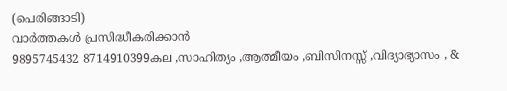(പെരിങ്ങാടി)
വാർത്തകൾ പ്രസിദ്ധീകരിക്കാൻ
9895745432 8714910399കല ,സാഹിത്യം ,ആത്മീയം ,ബിസിനസ്സ് ,വിദ്യാഭ്യാസം , &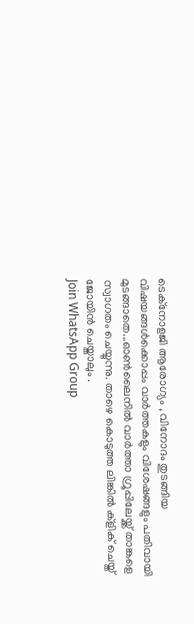ടെക്നോളജി ആരോഗ്യം , വിനോദം തുടങ്ങിയ വിഷയങ്ങൾക്കൊപ്പം വാർത്തകളും വിശേഷങ്ങളും പതിവായി മുടങ്ങാതെ...ഓൺലൈനിൽ വാർത്താ ഗ്രൂപ്പിലേയ്ക്ക് താങ്കളെ സ്വാഗതം ചെയ്യുന്നു. താഴെ കൊടുത്ത ലിങ്കിൽ ക്ളിക് ചെയ്ത് ജോയിൻ ചെയ്താലും .
Join WhatsApp Group